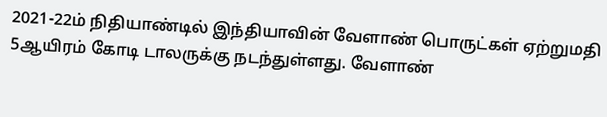2021-22ம் நிதியாண்டில் இந்தியாவின் வேளாண் பொருட்கள் ஏற்றுமதி 5ஆயிரம் கோடி டாலருக்கு நடந்துள்ளது. வேளாண்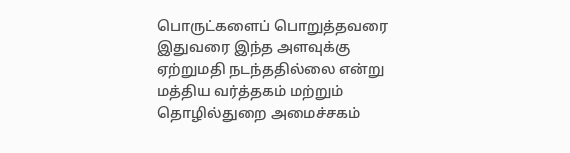பொருட்களைப் பொறுத்தவரை இதுவரை இந்த அளவுக்கு ஏற்றுமதி நடந்ததில்லை என்று மத்திய வர்த்தகம் மற்றும் தொழில்துறை அமைச்சகம்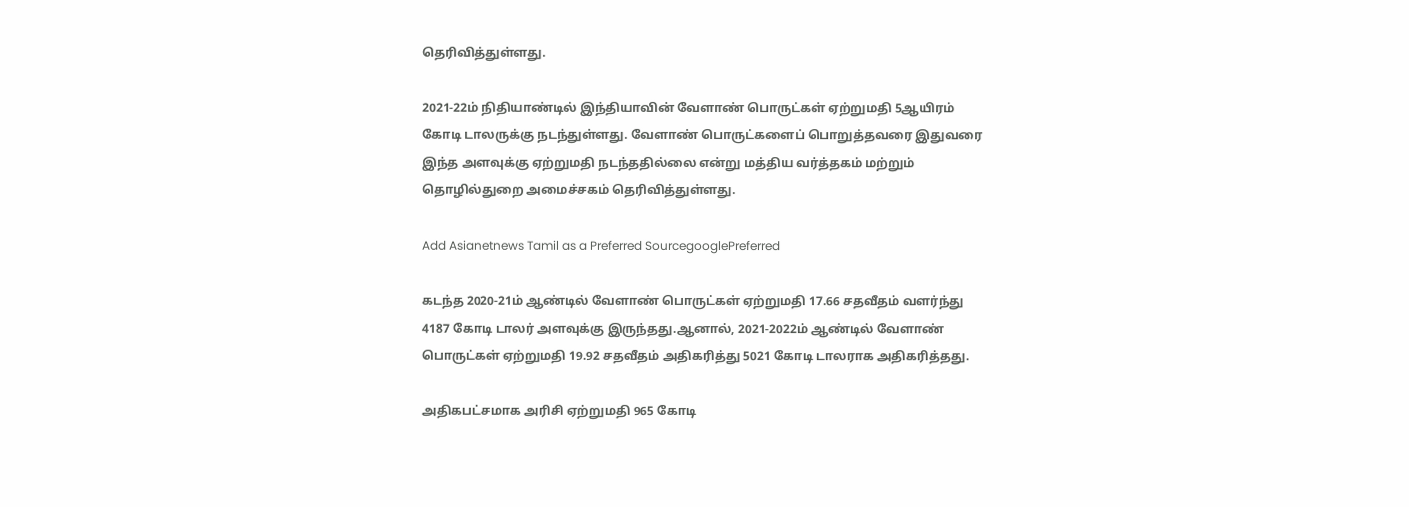தெரிவித்துள்ளது.

2021-22ம் நிதியாண்டில் இந்தியாவின் வேளாண் பொருட்கள் ஏற்றுமதி 5ஆயிரம் கோடி டாலருக்கு நடந்துள்ளது. வேளாண் பொருட்களைப் பொறுத்தவரை இதுவரை இந்த அளவுக்கு ஏற்றுமதி நடந்ததில்லை என்று மத்திய வர்த்தகம் மற்றும் தொழில்துறை அமைச்சகம் தெரிவித்துள்ளது.

Add Asianetnews Tamil as a Preferred SourcegooglePreferred

கடந்த 2020-21ம் ஆண்டில் வேளாண் பொருட்கள் ஏற்றுமதி 17.66 சதவீதம் வளர்ந்து 4187 கோடி டாலர் அளவுக்கு இருந்தது.ஆனால், 2021-2022ம் ஆண்டில் வேளாண் பொருட்கள் ஏற்றுமதி 19.92 சதவீதம் அதிகரித்து 5021 கோடி டாலராக அதிகரித்தது.

அதிகபட்சமாக அரிசி ஏற்றுமதி 965 கோடி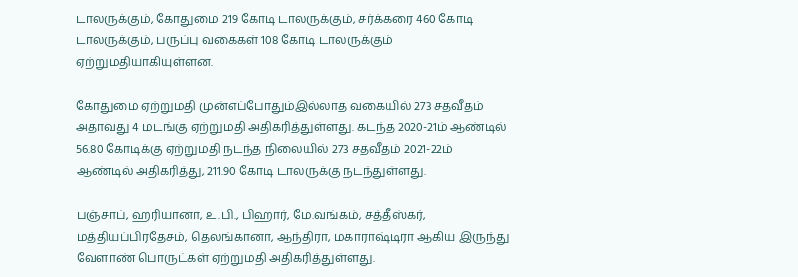டாலருக்கும், கோதுமை 219 கோடி டாலருக்கும், சர்க்கரை 460 கோடி டாலருக்கும், பருப்பு வகைகள் 108 கோடி டாலருக்கும் ஏற்றுமதியாகியுள்ளன.

கோதுமை ஏற்றுமதி முன்எப்போதும்இல்லாத வகையில் 273 சதவீதம் அதாவது 4 மடங்கு ஏற்றுமதி அதிகரித்துள்ளது. கடந்த 2020-21ம் ஆண்டில் 56.80 கோடிக்கு ஏற்றுமதி நடந்த நிலையில் 273 சதவீதம் 2021-22ம் ஆண்டில் அதிகரித்து, 211.90 கோடி டாலருக்கு நடந்துள்ளது.

பஞ்சாப், ஹரியானா, உ.பி., பிஹார், மே.வங்கம், சத்தீஸ்கர், மத்தியப்பிரதேசம், தெலங்கானா, ஆந்திரா, மகாராஷ்டிரா ஆகிய இருந்து வேளாண் பொருட்கள் ஏற்றுமதி அதிகரித்துள்ளது.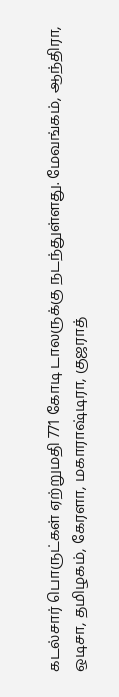கடல்சார் பொருட்கள் ஏற்றுமதி 771 கோடி டாலருக்கு நடந்துள்ளது. மேவங்கம், ஆந்திரா, ஒடிசா, தமிழகம், கேரளா, மகாராஷ்டிரா, குஜராத்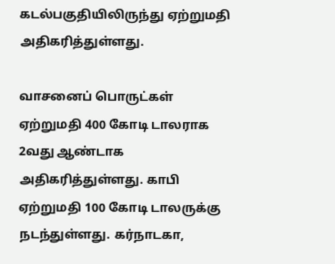கடல்பகுதியிலிருந்து ஏற்றுமதி அதிகரித்துள்ளது.

வாசனைப் பொருட்கள் ஏற்றுமதி 400 கோடி டாலராக 2வது ஆண்டாக அதிகரித்துள்ளது. காபி ஏற்றுமதி 100 கோடி டாலருக்கு நடந்துள்ளது. கர்நாடகா,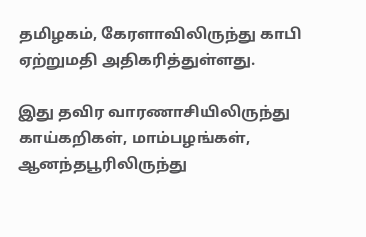தமிழகம், கேரளாவிலிருந்து காபி ஏற்றுமதி அதிகரித்துள்ளது.

இது தவிர வாரணாசியிலிருந்து காய்கறிகள், மாம்பழங்கள், ஆனந்தபூரிலிருந்து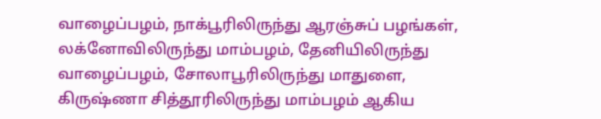வாழைப்பழம், நாக்பூரிலிருந்து ஆரஞ்சுப் பழங்கள், லக்னோவிலிருந்து மாம்பழம், தேனியிலிருந்து வாழைப்பழம், சோலாபூரிலிருந்து மாதுளை, கிருஷ்ணா சித்தூரிலிருந்து மாம்பழம் ஆகிய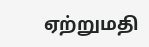ஏற்றுமதி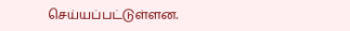செய்யப்பட்டுள்ளன.